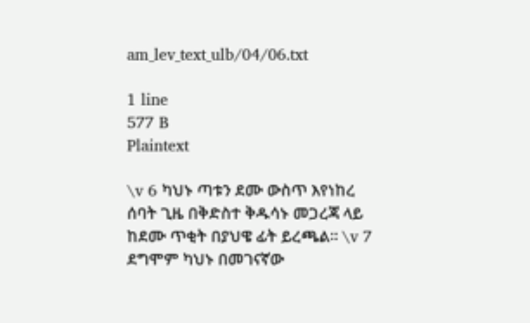am_lev_text_ulb/04/06.txt

1 line
577 B
Plaintext

\v 6 ካህኑ ጣቱን ደሙ ውስጥ እየነከረ ሰባት ጊዜ በቅድስተ ቅዱሳኑ መጋረጃ ላይ ከደሙ ጥቂት በያህዌ ፊት ይረጫል፡፡ \v 7 ደግሞም ካህኑ በመገናኛው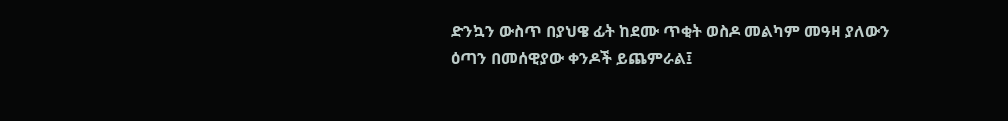ድንኳን ውስጥ በያህዌ ፊት ከደሙ ጥቂት ወስዶ መልካም መዓዛ ያለውን ዕጣን በመሰዊያው ቀንዶች ይጨምራል፤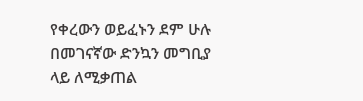የቀረውን ወይፈኑን ደም ሁሉ በመገናኛው ድንኳን መግቢያ ላይ ለሚቃጠል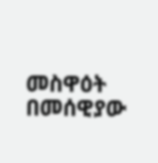መስዋዕት በመሰዊያው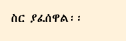ስር ያፈሰዋል፡፡